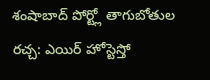శంషాబాద్ పోర్ట్లో తాగుబోతుల రచ్చ: ఎయిర్ హోస్టెస్తో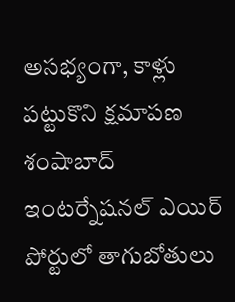అసభ్యంగా, కాళ్లు పట్టుకొని క్షమాపణ
శంషాబాద్ ఇంటర్నేషనల్ ఎయిర్ పోర్టులో తాగుబోతులు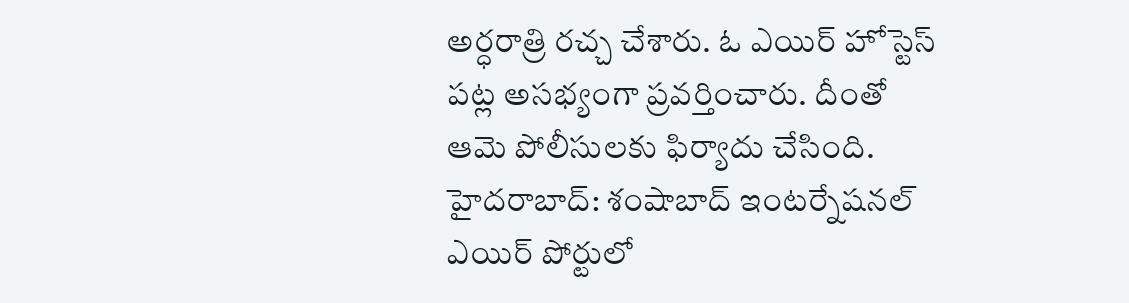అర్ధరాత్రి రచ్చ చేశారు. ఓ ఎయిర్ హోస్టెస్ పట్ల అసభ్యంగా ప్రవర్తించారు. దీంతో ఆమె పోలీసులకు ఫిర్యాదు చేసింది.
హైదరాబాద్: శంషాబాద్ ఇంటర్నేషనల్ ఎయిర్ పోర్టులో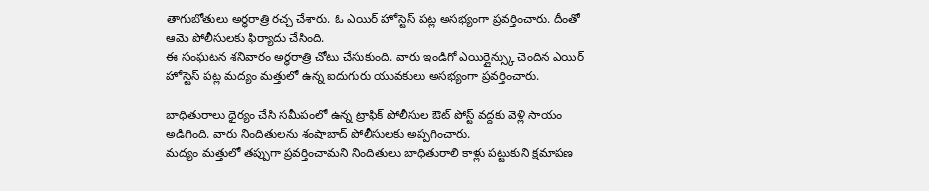తాగుబోతులు అర్ధరాత్రి రచ్చ చేశారు. ఓ ఎయిర్ హోస్టెస్ పట్ల అసభ్యంగా ప్రవర్తించారు. దీంతో ఆమె పోలీసులకు ఫిర్యాదు చేసింది.
ఈ సంఘటన శనివారం అర్ధరాత్రి చోటు చేసుకుంది. వారు ఇండిగో ఎయిర్లైన్స్కు చెందిన ఎయిర్ హోస్టెస్ పట్ల మద్యం మత్తులో ఉన్న ఐదుగురు యువకులు అసభ్యంగా ప్రవర్తించారు.

బాధితురాలు ధైర్యం చేసి సమీపంలో ఉన్న ట్రాఫిక్ పోలీసుల ఔట్ పోస్ట్ వద్దకు వెళ్లి సాయం అడిగింది. వారు నిందితులను శంషాబాద్ పోలీసులకు అప్పగించారు.
మద్యం మత్తులో తప్పుగా ప్రవర్తించామని నిందితులు బాధితురాలి కాళ్లు పట్టుకుని క్షమాపణ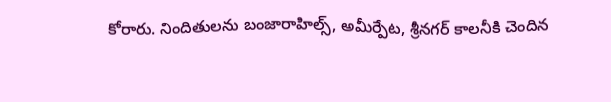కోరారు. నిందితులను బంజారాహిల్స్, అమీర్పేట, శ్రీనగర్ కాలనీకి చెందిన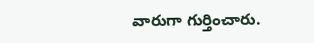వారుగా గుర్తించారు.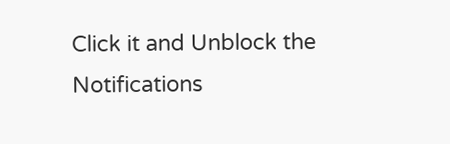Click it and Unblock the Notifications